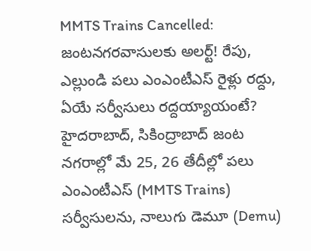MMTS Trains Cancelled: జంటనగరవాసులకు అలర్ట్! రేపు, ఎల్లుండి పలు ఎంఎంటీఎస్ రైళ్లు రద్దు, ఏయే సర్వీసులు రద్దయ్యాయంటే?
హైదరాబాద్, సికింద్రాబాద్ జంట నగరాల్లో మే 25, 26 తేదీల్లో పలు ఎంఎంటీఎస్ (MMTS Trains) సర్వీసులను, నాలుగు డెమూ (Demu)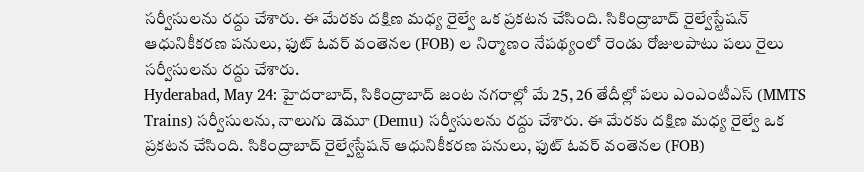సర్వీసులను రద్దు చేశారు. ఈ మేరకు దక్షిణ మధ్య రైల్వే ఒక ప్రకటన చేసింది. సికింద్రాబాద్ రైల్వేస్టేషన్ ఆధునికీకరణ పనులు, ఫుట్ ఓవర్ వంతెనల (FOB) ల నిర్మాణం నేపథ్యంలో రెండు రోజులపాటు పలు రైలు సర్వీసులను రద్దు చేశారు.
Hyderabad, May 24: హైదరాబాద్, సికింద్రాబాద్ జంట నగరాల్లో మే 25, 26 తేదీల్లో పలు ఎంఎంటీఎస్ (MMTS Trains) సర్వీసులను, నాలుగు డెమూ (Demu) సర్వీసులను రద్దు చేశారు. ఈ మేరకు దక్షిణ మధ్య రైల్వే ఒక ప్రకటన చేసింది. సికింద్రాబాద్ రైల్వేస్టేషన్ ఆధునికీకరణ పనులు, ఫుట్ ఓవర్ వంతెనల (FOB)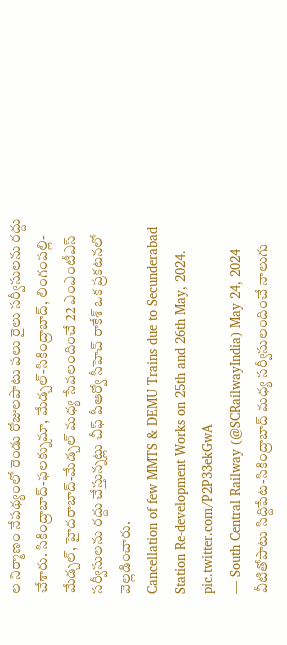ల నిర్మాణం నేపథ్యంలో రెండు రోజులపాటు పలు రైలు సర్వీసులను రద్దు చేశారు. సికింద్రాబాద్-ఫలక్నుమా, మేడ్చల్-సికింద్రాబాద్, లింగంపల్లి-మేడ్చల్, హైదరాబాద్-మేడ్చల్ మధ్య సేవలందించే 22 ఎంఎంటీఎస్ సర్వీసులను రద్దు చేస్తున్నట్లు చీఫ్ పీఆర్వో సీహెచ్ రాకేశ్ ఒక ప్రకటనలో వెల్లడించారు.
Cancellation of few MMTS & DEMU Trains due to Secunderabad Station Re-development Works on 25th and 26th May, 2024. pic.twitter.com/P2P33ekGwA
— South Central Railway (@SCRailwayIndia) May 24, 2024
వీటితోపాటు సిద్దిపేట-సికింద్రాబాద్ మధ్య సర్వీసులందించే నాలుగు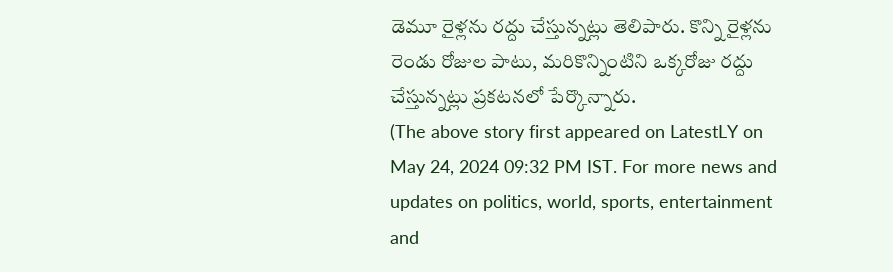డెమూ రైళ్లను రద్దు చేస్తున్నట్లు తెలిపారు. కొన్ని రైళ్లను రెండు రోజుల పాటు, మరికొన్నింటిని ఒక్కరోజు రద్దు చేస్తున్నట్లు ప్రకటనలో పేర్కొన్నారు.
(The above story first appeared on LatestLY on May 24, 2024 09:32 PM IST. For more news and updates on politics, world, sports, entertainment and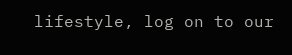lifestyle, log on to our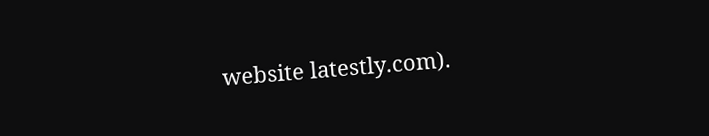website latestly.com).